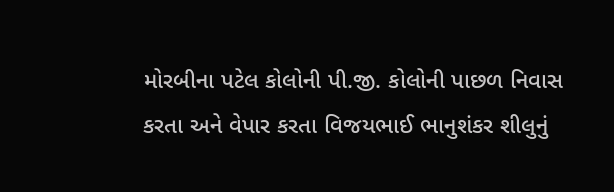મોરબીના પટેલ કોલોની પી.જી. કોલોની પાછળ નિવાસ કરતા અને વેપાર કરતા વિજયભાઈ ભાનુશંકર શીલુનું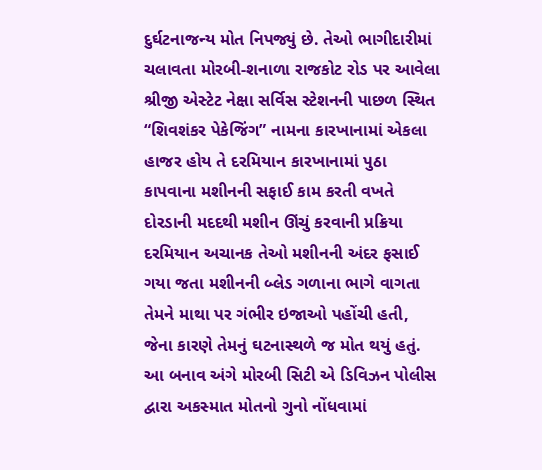દુર્ઘટનાજન્ય મોત નિપજ્યું છે. તેઓ ભાગીદારીમાં ચલાવતા મોરબી-શનાળા રાજકોટ રોડ પર આવેલા શ્રીજી એસ્ટેટ નેક્ષા સર્વિસ સ્ટેશનની પાછળ સ્થિત “શિવશંકર પેકેજિંગ” નામના કારખાનામાં એકલા હાજર હોય તે દરમિયાન કારખાનામાં પુઠા કાપવાના મશીનની સફાઈ કામ કરતી વખતે દોરડાની મદદથી મશીન ઊંચું કરવાની પ્રક્રિયા દરમિયાન અચાનક તેઓ મશીનની અંદર ફસાઈ ગયા જતા મશીનની બ્લેડ ગળાના ભાગે વાગતા તેમને માથા પર ગંભીર ઇજાઓ પહોંચી હતી, જેના કારણે તેમનું ઘટનાસ્થળે જ મોત થયું હતું.
આ બનાવ અંગે મોરબી સિટી એ ડિવિઝન પોલીસ દ્વારા અકસ્માત મોતનો ગુનો નોંધવામાં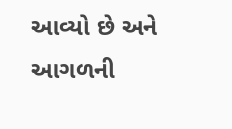આવ્યો છે અને આગળની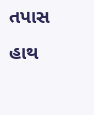તપાસ હાથ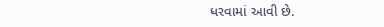ધરવામાં આવી છે.